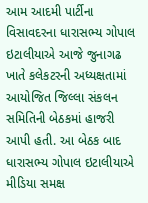આમ આદમી પાર્ટીના વિસાવદરના ધારાસભ્ય ગોપાલ ઇટાલીયાએ આજે જુનાગઢ ખાતે કલેકટરની અધ્યક્ષતામાં આયોજિત જિલ્લા સંકલન સમિતિની બેઠકમાં હાજરી આપી હતી. આ બેઠક બાદ ધારાસભ્ય ગોપાલ ઇટાલીયાએ મીડિયા સમક્ષ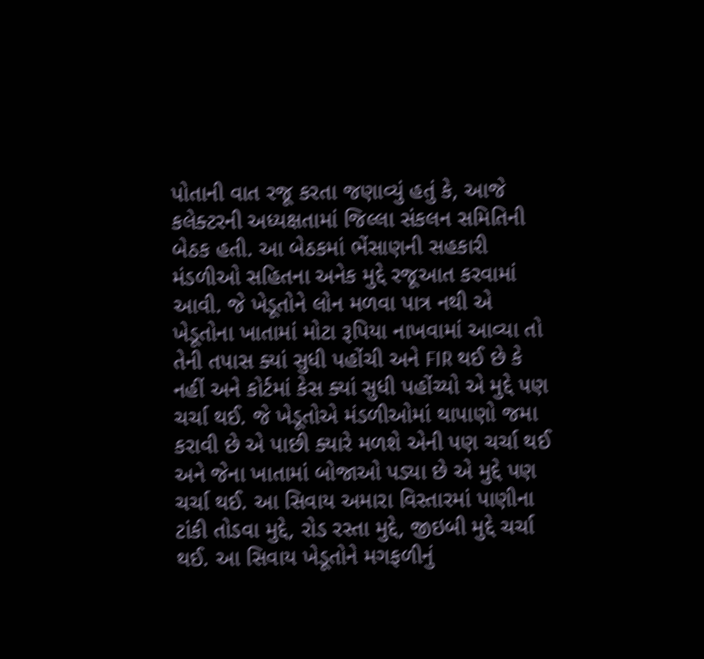પોતાની વાત રજૂ કરતા જણાવ્યું હતું કે, આજે કલેક્ટરની અધ્યક્ષતામાં જિલ્લા સંકલન સમિતિની બેઠક હતી. આ બેઠકમાં ભેંસાણની સહકારી મંડળીઓ સહિતના અનેક મુદ્દે રજૂઆત કરવામાં આવી. જે ખેડૂતોને લોન મળવા પાત્ર નથી એ ખેડૂતોના ખાતામાં મોટા રૂપિયા નાખવામાં આવ્યા તો તેની તપાસ ક્યાં સુધી પહોંચી અને FIR થઈ છે કે નહીં અને કોર્ટમાં કેસ ક્યાં સુધી પહોંચ્યો એ મુદ્દે પણ ચર્ચા થઈ. જે ખેડૂતોએ મંડળીઓમાં થાપાણો જમા કરાવી છે એ પાછી ક્યારે મળશે એની પણ ચર્ચા થઈ અને જેના ખાતામાં બોજાઓ પડ્યા છે એ મુદ્દે પણ ચર્ચા થઈ. આ સિવાય અમારા વિસ્તારમાં પાણીના ટાંકી તોડવા મુદ્દે, રોડ રસ્તા મુદ્દે, જીઇબી મુદ્દે ચર્ચા થઈ. આ સિવાય ખેડૂતોને મગફળીનું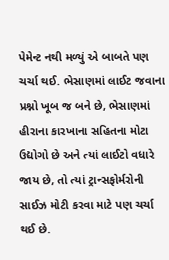પેમેન્ટ નથી મળ્યું એ બાબતે પણ ચર્ચા થઈ. ભેસાણમાં લાઈટ જવાના પ્રશ્નો ખૂબ જ બને છે, ભેસાણમાં હીરાના કારખાના સહિતના મોટા ઉદ્યોગો છે અને ત્યાં લાઈટો વધારે જાય છે, તો ત્યાં ટ્રાન્સફોર્મરોની સાઈઝ મોટી કરવા માટે પણ ચર્ચા થઈ છે.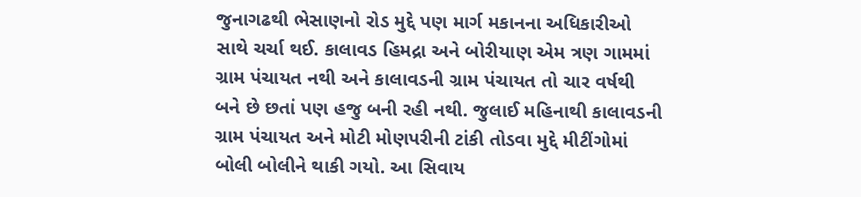જુનાગઢથી ભેસાણનો રોડ મુદ્દે પણ માર્ગ મકાનના અધિકારીઓ સાથે ચર્ચા થઈ. કાલાવડ હિમદ્રા અને બોરીયાણ એમ ત્રણ ગામમાં ગ્રામ પંચાયત નથી અને કાલાવડની ગ્રામ પંચાયત તો ચાર વર્ષથી બને છે છતાં પણ હજુ બની રહી નથી. જુલાઈ મહિનાથી કાલાવડની ગ્રામ પંચાયત અને મોટી મોણપરીની ટાંકી તોડવા મુદ્દે મીટીંગોમાં બોલી બોલીને થાકી ગયો. આ સિવાય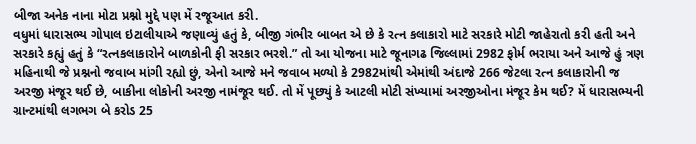બીજા અનેક નાના મોટા પ્રશ્નો મુદ્દે પણ મેં રજૂઆત કરી.
વધુમાં ધારાસભ્ય ગોપાલ ઇટાલીયાએ જણાવ્યું હતું કે, બીજી ગંભીર બાબત એ છે કે રત્ન કલાકારો માટે સરકારે મોટી જાહેરાતો કરી હતી અને સરકારે કહ્યું હતું કે “રત્નકલાકારોને બાળકોની ફી સરકાર ભરશે.” તો આ યોજના માટે જૂનાગઢ જિલ્લામાં 2982 ફોર્મ ભરાયા અને આજે હું ત્રણ મહિનાથી જે પ્રશ્નનો જવાબ માંગી રહ્યો છું, એનો આજે મને જવાબ મળ્યો કે 2982માંથી એમાંથી અંદાજે 266 જેટલા રત્ન કલાકારોની જ અરજી મંજૂર થઈ છે, બાકીના લોકોની અરજી નામંજૂર થઈ. તો મેં પૂછ્યું કે આટલી મોટી સંખ્યામાં અરજીઓના મંજૂર કેમ થઈ? મેં ધારાસભ્યની ગ્રાન્ટમાંથી લગભગ બે કરોડ 25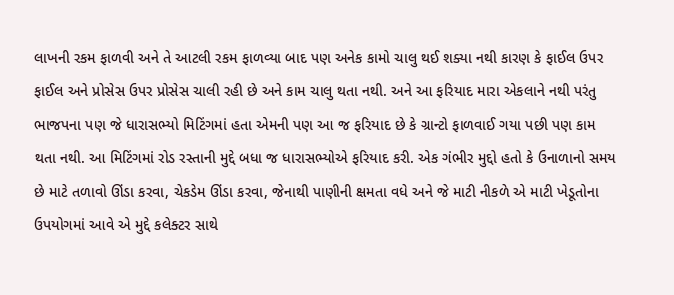લાખની રકમ ફાળવી અને તે આટલી રકમ ફાળવ્યા બાદ પણ અનેક કામો ચાલુ થઈ શક્યા નથી કારણ કે ફાઈલ ઉપર ફાઈલ અને પ્રોસેસ ઉપર પ્રોસેસ ચાલી રહી છે અને કામ ચાલુ થતા નથી. અને આ ફરિયાદ મારા એકલાને નથી પરંતુ ભાજપના પણ જે ધારાસભ્યો મિટિંગમાં હતા એમની પણ આ જ ફરિયાદ છે કે ગ્રાન્ટો ફાળવાઈ ગયા પછી પણ કામ થતા નથી. આ મિટિંગમાં રોડ રસ્તાની મુદ્દે બધા જ ધારાસભ્યોએ ફરિયાદ કરી. એક ગંભીર મુદ્દો હતો કે ઉનાળાનો સમય છે માટે તળાવો ઊંડા કરવા, ચેકડેમ ઊંડા કરવા, જેનાથી પાણીની ક્ષમતા વધે અને જે માટી નીકળે એ માટી ખેડૂતોના ઉપયોગમાં આવે એ મુદ્દે કલેક્ટર સાથે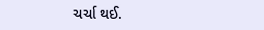ચર્ચા થઈ.